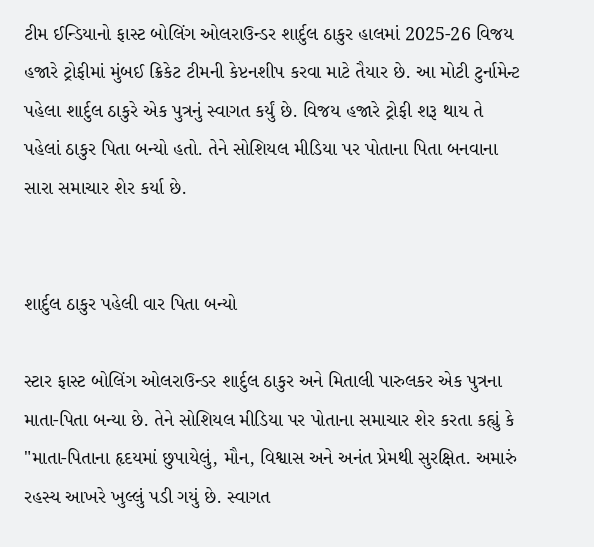ટીમ ઈન્ડિયાનો ફાસ્ટ બોલિંગ ઓલરાઉન્ડર શાર્દુલ ઠાકુર હાલમાં 2025-26 વિજય હજારે ટ્રોફીમાં મુંબઈ ક્રિકેટ ટીમની કેપ્ટનશીપ કરવા માટે તૈયાર છે. આ મોટી ટુર્નામેન્ટ પહેલા શાર્દુલ ઠાકુરે એક પુત્રનું સ્વાગત કર્યું છે. વિજય હજારે ટ્રોફી શરૂ થાય તે પહેલાં ઠાકુર પિતા બન્યો હતો. તેને સોશિયલ મીડિયા પર પોતાના પિતા બનવાના સારા સમાચાર શેર કર્યા છે.


શાર્દુલ ઠાકુર પહેલી વાર પિતા બન્યો

સ્ટાર ફાસ્ટ બોલિંગ ઓલરાઉન્ડર શાર્દુલ ઠાકુર અને મિતાલી પારુલકર એક પુત્રના માતા-પિતા બન્યા છે. તેને સોશિયલ મીડિયા પર પોતાના સમાચાર શેર કરતા કહ્યું કે "માતા-પિતાના હૃદયમાં છુપાયેલું, મૌન, વિશ્વાસ અને અનંત પ્રેમથી સુરક્ષિત. અમારું રહસ્ય આખરે ખુલ્લું પડી ગયું છે. સ્વાગત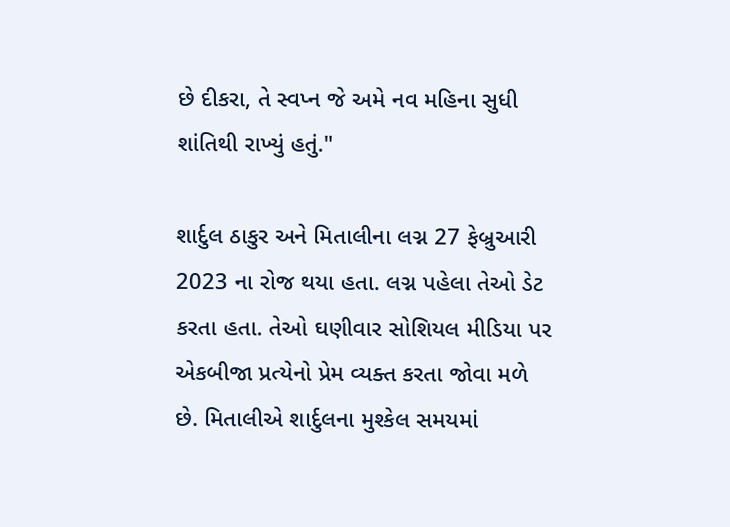છે દીકરા, તે સ્વપ્ન જે અમે નવ મહિના સુધી શાંતિથી રાખ્યું હતું."

શાર્દુલ ઠાકુર અને મિતાલીના લગ્ન 27 ફેબ્રુઆરી 2023 ના રોજ થયા હતા. લગ્ન પહેલા તેઓ ડેટ કરતા હતા. તેઓ ઘણીવાર સોશિયલ મીડિયા પર એકબીજા પ્રત્યેનો પ્રેમ વ્યક્ત કરતા જોવા મળે છે. મિતાલીએ શાર્દુલના મુશ્કેલ સમયમાં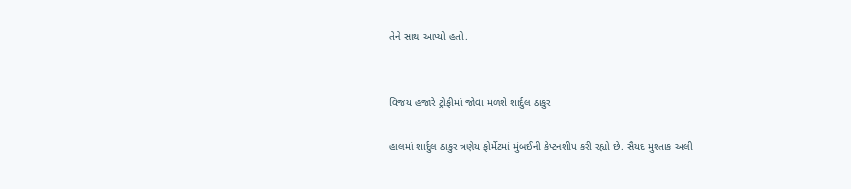તેને સાથ આપ્યો હતો.


વિજય હજારે ટ્રોફીમાં જોવા મળશે શાર્દુલ ઠાકુર

હાલમાં શાર્દુલ ઠાકુર ત્રણેય ફોર્મેટમાં મુંબઈની કેપ્ટનશીપ કરી રહ્યો છે. સૈયદ મુશ્તાક અલી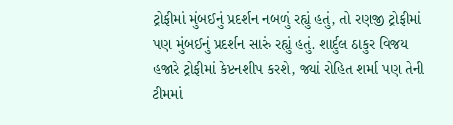ટ્રોફીમાં મુંબઈનું પ્રદર્શન નબળું રહ્યું હતું, તો રણજી ટ્રોફીમાં પણ મુંબઈનું પ્રદર્શન સારું રહ્યું હતું. શાર્દુલ ઠાકુર વિજય હજારે ટ્રોફીમાં કેપ્ટનશીપ કરશે, જ્યાં રોહિત શર્મા પણ તેની ટીમમાં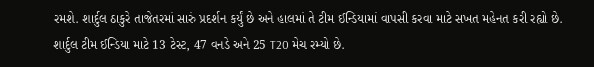રમશે. શાર્દુલ ઠાકુરે તાજેતરમાં સારું પ્રદર્શન કર્યું છે અને હાલમાં તે ટીમ ઈન્ડિયામાં વાપસી કરવા માટે સખત મહેનત કરી રહ્યો છે. શાર્દુલ ટીમ ઈન્ડિયા માટે 13 ટેસ્ટ, 47 વનડે અને 25 T20 મેચ રમ્યો છે.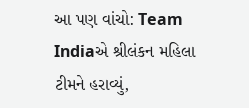આ પણ વાંચો: Team Indiaએ શ્રીલંકન મહિલા ટીમને હરાવ્યું,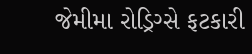જેમીમા રોડ્રિગ્સે ફટકારી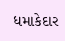ધમાકેદાર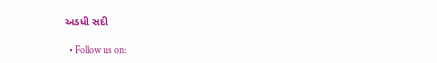અડધી સદી

  • Follow us on: